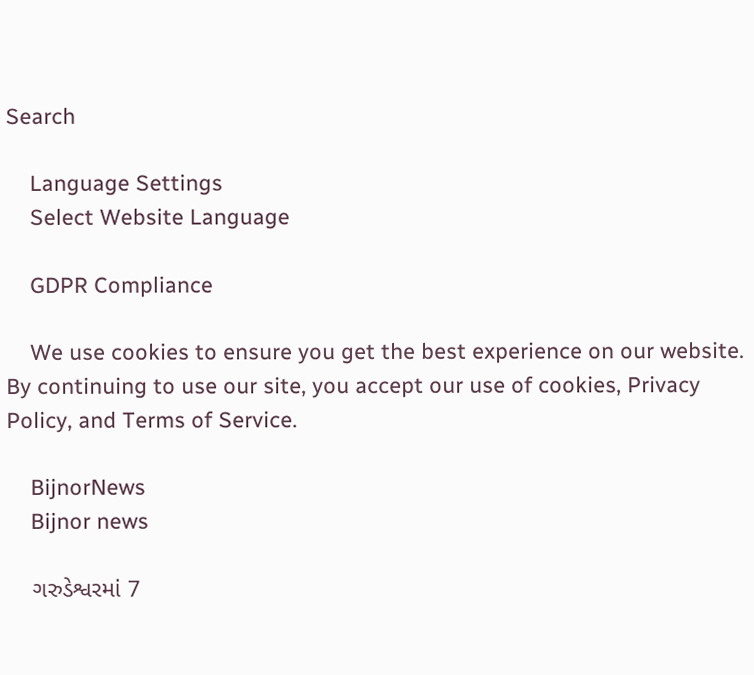Search

    Language Settings
    Select Website Language

    GDPR Compliance

    We use cookies to ensure you get the best experience on our website. By continuing to use our site, you accept our use of cookies, Privacy Policy, and Terms of Service.

    BijnorNews
    Bijnor news

    ગરુડેશ્વરમાં 7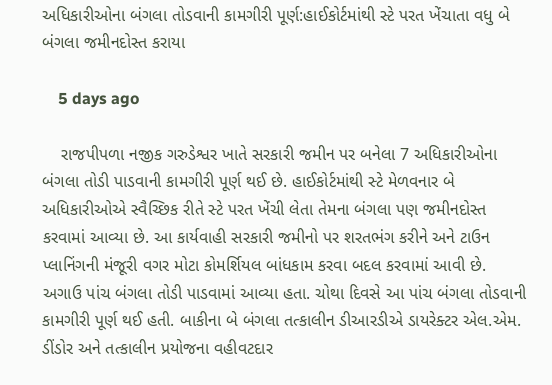અધિકારીઓના બંગલા તોડવાની કામગીરી પૂર્ણ:હાઈકોર્ટમાંથી સ્ટે પરત ખેંચાતા વધુ બે બંગલા જમીનદોસ્ત કરાયા

    5 days ago

    રાજપીપળા નજીક ગરુડેશ્વર ખાતે સરકારી જમીન પર બનેલા 7 અધિકારીઓના બંગલા તોડી પાડવાની કામગીરી પૂર્ણ થઈ છે. હાઈકોર્ટમાંથી સ્ટે મેળવનાર બે અધિકારીઓએ સ્વૈચ્છિક રીતે સ્ટે પરત ખેંચી લેતા તેમના બંગલા પણ જમીનદોસ્ત કરવામાં આવ્યા છે. આ કાર્યવાહી સરકારી જમીનો પર શરતભંગ કરીને અને ટાઉન પ્લાનિંગની મંજૂરી વગર મોટા કોમર્શિયલ બાંધકામ કરવા બદલ કરવામાં આવી છે. અગાઉ પાંચ બંગલા તોડી પાડવામાં આવ્યા હતા. ચોથા દિવસે આ પાંચ બંગલા તોડવાની કામગીરી પૂર્ણ થઈ હતી. બાકીના બે બંગલા તત્કાલીન ડીઆરડીએ ડાયરેક્ટર એલ.એમ. ડીંડોર અને તત્કાલીન પ્રયોજના વહીવટદાર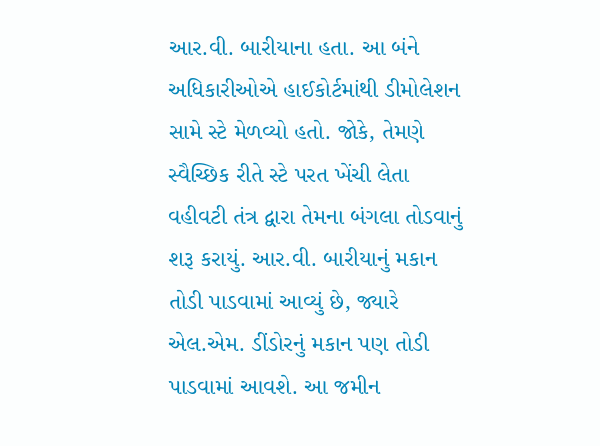આર.વી. બારીયાના હતા. આ બંને અધિકારીઓએ હાઈકોર્ટમાંથી ડીમોલેશન સામે સ્ટે મેળવ્યો હતો. જોકે, તેમણે સ્વૈચ્છિક રીતે સ્ટે પરત ખેંચી લેતા વહીવટી તંત્ર દ્વારા તેમના બંગલા તોડવાનું શરૂ કરાયું. આર.વી. બારીયાનું મકાન તોડી પાડવામાં આવ્યું છે, જ્યારે એલ.એમ. ડીંડોરનું મકાન પણ તોડી પાડવામાં આવશે. આ જમીન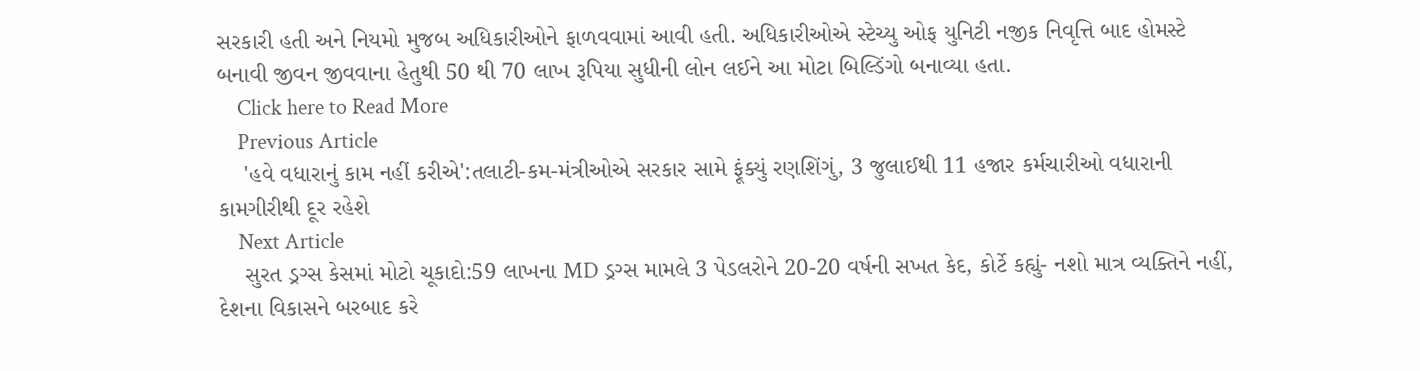સરકારી હતી અને નિયમો મુજબ અધિકારીઓને ફાળવવામાં આવી હતી. અધિકારીઓએ સ્ટેચ્યુ ઓફ યુનિટી નજીક નિવૃત્તિ બાદ હોમસ્ટે બનાવી જીવન જીવવાના હેતુથી 50 થી 70 લાખ રૂપિયા સુધીની લોન લઈને આ મોટા બિલ્ડિંગો બનાવ્યા હતા.
    Click here to Read More
    Previous Article
    'હવે વધારાનું કામ નહીં કરીએ':તલાટી-કમ-મંત્રીઓએ સરકાર સામે ફૂંક્યું રણશિંગું, 3 જુલાઈથી 11 હજાર કર્મચારીઓ વધારાની કામગીરીથી દૂર રહેશે
    Next Article
    સુરત ડ્રગ્સ કેસમાં મોટો ચૂકાદો:59 લાખના MD ડ્રગ્સ મામલે 3 પેડલરોને 20-20 વર્ષની સખત કેદ, કોર્ટે કહ્યું- નશો માત્ર વ્યક્તિને નહીં, દેશના વિકાસને બરબાદ કરે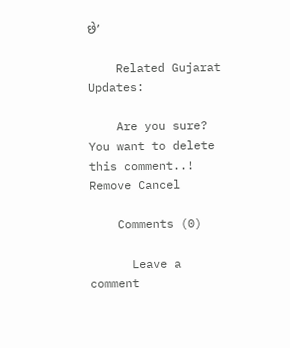છે’

    Related Gujarat Updates:

    Are you sure? You want to delete this comment..! Remove Cancel

    Comments (0)

      Leave a comment